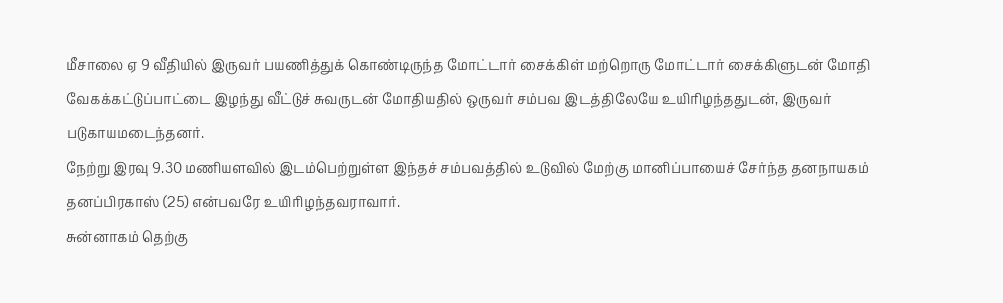மீசாலை ஏ 9 வீதியில் இருவர் பயணித்துக் கொண்டிருந்த மோட்டார் சைக்கிள் மற்றொரு மோட்டார் சைக்கிளுடன் மோதி வேகக்கட்டுப்பாட்டை இழந்து வீட்டுச் சுவருடன் மோதியதில் ஒருவர் சம்பவ இடத்திலேயே உயிரிழந்ததுடன், இருவர் படுகாயமடைந்தனர்.
நேற்று இரவு 9.30 மணியளவில் இடம்பெற்றுள்ள இந்தச் சம்பவத்தில் உடுவில் மேற்கு மானிப்பாயைச் சேர்ந்த தனநாயகம் தனப்பிரகாஸ் (25) என்பவரே உயிரிழந்தவராவார்.
சுன்னாகம் தெற்கு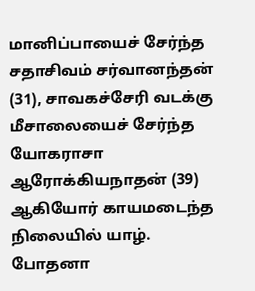மானிப்பாயைச் சேர்ந்த சதாசிவம் சர்வானந்தன் (31), சாவகச்சேரி வடக்கு மீசாலையைச் சேர்ந்த யோகராசா ஆரோக்கியநாதன் (39) ஆகியோர் காயமடைந்த நிலையில் யாழ். போதனா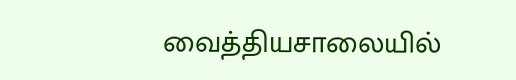வைத்தியசாலையில்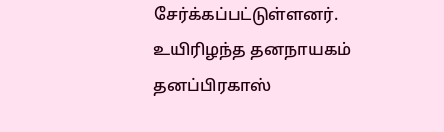சேர்க்கப்பட்டுள்ளனர்.
உயிரிழந்த தனநாயகம் தனப்பிரகாஸ்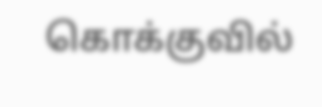கொக்குவில்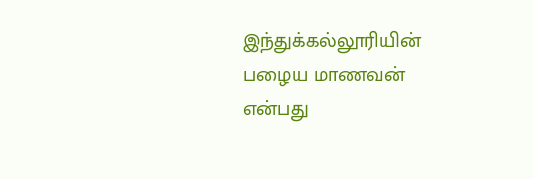இந்துக்கல்லூரியின் பழைய மாணவன் என்பது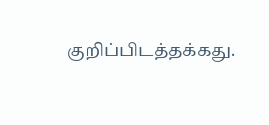குறிப்பிடத்தக்கது.